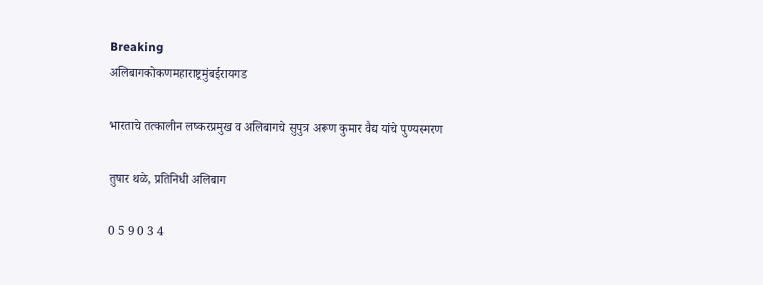Breaking
अलिबागकोकणमहाराष्ट्रमुंबईरायगड

भारताचे तत्कालीन लष्करप्रमुख व अलिबागचे सुपुत्र अरूण कुमार वैद्य यांचे पुण्यस्मरण

तुषार थळे, प्रतिनिधी अलिबाग

0 5 9 0 3 4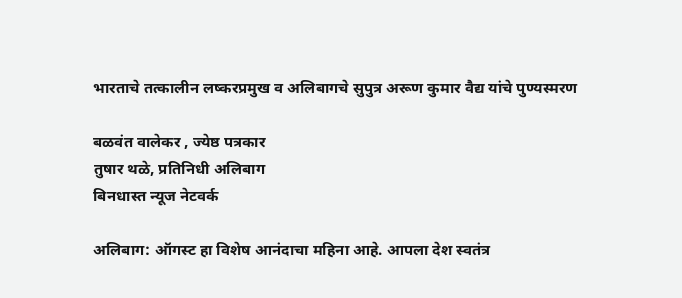भारताचे तत्कालीन लष्करप्रमुख व अलिबागचे सुपुत्र अरूण कुमार वैद्य यांचे पुण्यस्मरण

बळवंत वालेकर , ज्येष्ठ पत्रकार
तुषार थळे, प्रतिनिधी अलिबाग
बिनधास्त न्यूज नेटवर्क

अलिबाग: ऑगस्ट हा विशेष आनंदाचा महिना आहे. आपला देश स्वतंत्र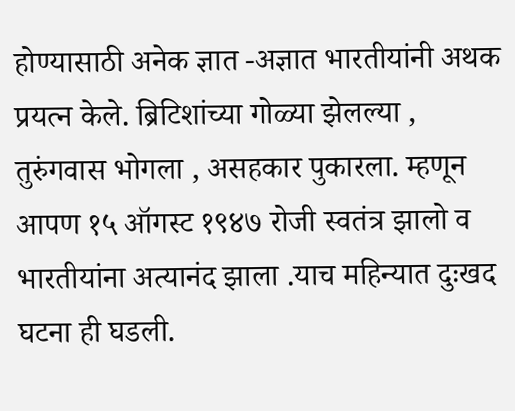होण्यासाठी अनेक ज्ञात -अज्ञात भारतीयांनी अथक प्रयत्न केले. ब्रिटिशांच्या गोळ्या झेलल्या , तुरुंगवास भोगला , असहकार पुकारला. म्हणून आपण १५ ऑगस्ट १९४७ रोजी स्वतंत्र झालो व भारतीयांना अत्यानंद झाला .याच महिन्यात दुःखद घटना ही घडली.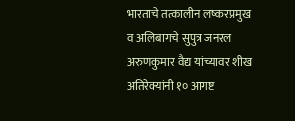भारताचे तत्कालीन लष्करप्रमुख व अलिबागचे सुपुत्र जनरल अरुणकुमार वैद्य यांच्यावर शीख अतिरेक्यांनी १० आगष्ट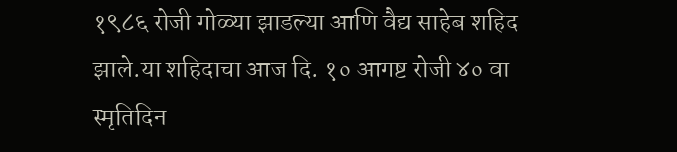१९८६ रोजी गोळ्या झाडल्या आणि वैद्य साहेब शहिद झाले.या शहिदाचा आज दि. १० आगष्ट रोजी ४० वा स्मृतिदिन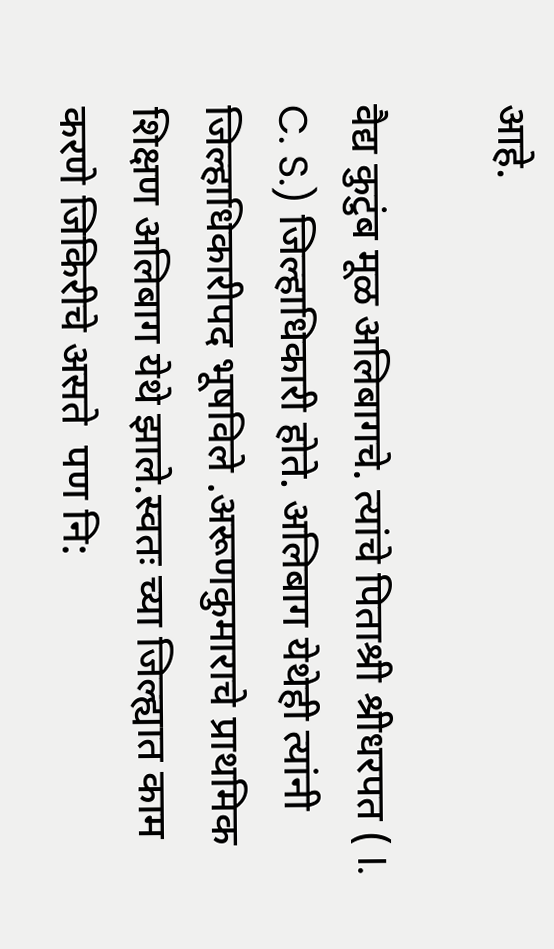आहे.

वैद्य कुटुंब मूळ अलिबागचे. त्यांचे पिताश्री श्रीधरपत ( I. C. S.) जिल्हाधिकारी होते. अलिबाग येथेही त्यांनी जिल्हाधिकारीपद भूषविले .अरूणकुमाराचे प्राथमिक शिक्षण अलिबाग येथे झाले.स्वतः च्या जिल्ह्यात काम करणे जिकिरीचे असते ‌ पण नि: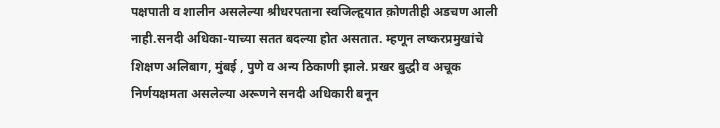पक्षपाती व शालीन असलेल्या श्रीधरपताना स्वजिल्हृयात क़ोणतीही अडचण आली नाही.सनदी अधिका-याच्या सतत बदल्या होत असतात. म्हणून लष्करप्रमुखांचे शिक्षण अलिबाग, मुंबई , पुणे व अन्य ठिकाणी झाले. प्रखर बुद्धी व अचूक निर्णयक्षमता असलेल्या अरूणने सनदी अधिकारी बनून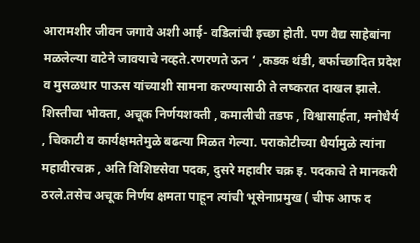आरामशीर जीवन जगावे अशी आई- वडिलांची इच्छा होती. पण वैद्य साहेबांना मळलेल्या वाटेने जावयाचे नव्हते.रणरणते ऊन ‘ ,कडक थंडी, बर्फाच्छादित प्रदेश व मुसळधार पाऊस यांच्याशी सामना करण्यासाठी ते लष्करात दाखल झाले. शिस्तीचा भोक्ता, अचूक निर्णयशक्ती , कमालीची तडफ , विश्वासार्हता, मनोधैर्य , चिकाटी व कार्यक्षमतेमुळे बढत्या मिळत गेल्या. पराकोटीच्या धैर्यामुळे त्यांना महावीरचक्र , अति विशिष्टसेवा पदक, दुसरे महावीर चक्र इ. पदकाचे ते मानकरी ठरले.तसेच अचूक निर्णय क्षमता पाहून त्यांची भूसेनाप्रमुख ( चीफ आफ द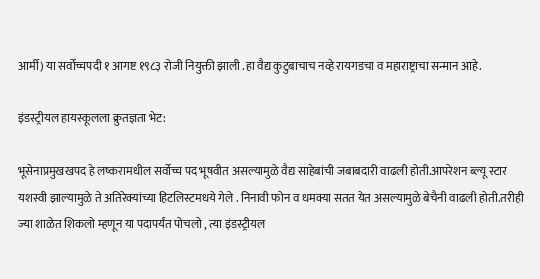आर्मी) या सर्वोच्चपदी १ आगष्ट १९८३ रोजी नियुक्ती झाली .हा वैद्य कुटुबाचाच नव्हे रायगडचा व महाराष्ट्राचा सन्मान आहे.

इंडस्ट्रीयल हायस्कूलला क्रुतज्ञता भेट:

भूसेनाप्रमुखखपद हे लष्करामधील सर्वोच्च पद भूषवीत असल्यामुळे वैद्य साहेबांची जबाबदारी वाढली होती.आपरेशन ब्ल्यू स्टार यशस्वी झाल्यामुळे ते अतिरेक्यांच्या हिटलिस्टमधये गेले . निनावी फोन व धमक्या सतत येत असल्यामुळे बेचैनी वाढली होती.तरीही ज्या शाळेत शिकलो म्हणून या पदापर्यंत पोचलो , त्या इंडस्ट्रीयल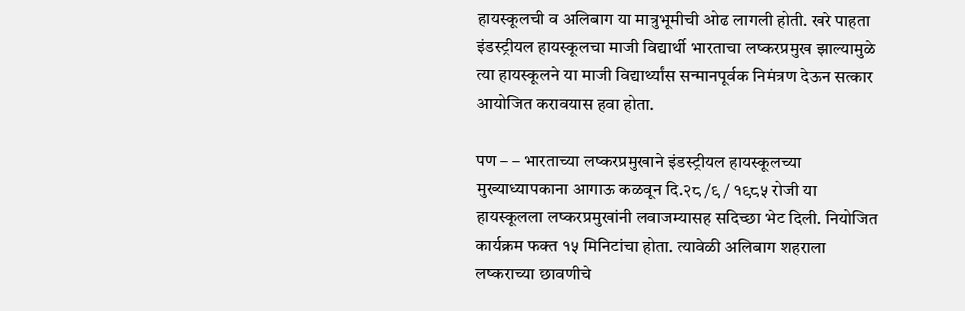हायस्कूलची व अलिबाग या मात्रुभूमीची ओढ लागली होती. खरे पाहता इंडस्ट्रीयल हायस्कूलचा माजी विद्यार्थी भारताचा लष्करप्रमुख झाल्यामुळे त्या हायस्कूलने या माजी विद्यार्थ्यांस सन्मानपूर्वक निमंत्रण देऊन सत्कार आयोजित करावयास हवा होता.

पण – – भारताच्या लष्करप्रमुखाने इंडस्ट्रीयल हायस्कूलच्या मुख्याध्यापकाना आगाऊ कळवून दि.२८ /९ / १९८५ रोजी या हायस्कूलला लष्करप्रमुखांनी लवाजम्यासह सदिच्छा भेट दिली. नियोजित कार्यक्रम फक्त १५ मिनिटांचा होता. त्यावेळी अलिबाग शहराला लष्कराच्या छावणीचे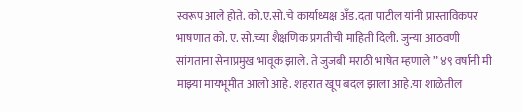स्वरूप आले होते. को.ए.सो.चे कार्याध्यक्ष अँड.दता पाटील यांनी प्रास्ताविकपर भाषणात को. ए. सो.च्या शैक्षणिक प्रगतीची माहिती दिली. जुन्या आठवणी सांगताना सेनाप्रमुख भावूक झाले. ते जुजबी मराठी भाषेत म्हणाले ” ४९ वर्षानी मी माझ्या मायभूमीत आलो आहे. शहरात खूप बदल झाला आहे.या शाळेतील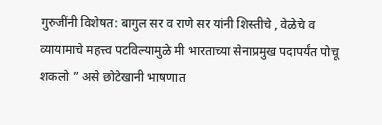गुरुजींनी विशेषत: बागुल सर व राणे सर यांनी शिस्तीचे , वेळेचे व व्यायामाचे महत्त्व पटविल्यामुळे मी भारताच्या सेनाप्रमुख पदापर्यंत पोचू शकलो ” असे छोटेखानी भाषणात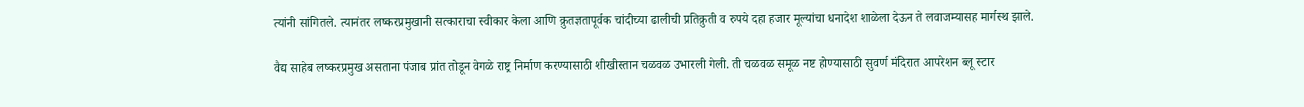त्यांनी सांगितले. त्यानंतर लष्करप्रमुखानी सत्काराचा स्वीकार केला आणि क्रुतज्ञतापूर्वक चांदीच्या ढालीची प्रतिक्रुती व रुपये दहा हजार मूल्यांचा धनादेश शाळेला देऊन ते लवाजम्यासह मार्गस्थ झाले.

वैद्य साहेब लष्करप्रमुख असताना पंजाब प्रांत तोडून वेगळे राष्ट्र निर्माण करण्यासाठी ‌शीखीस्तान चळवळ उभारली गेली. ती चळवळ समूळ नष्ट होण्यासाठी सुवर्ण मंदिरात आपरेशन ब्लू स्टार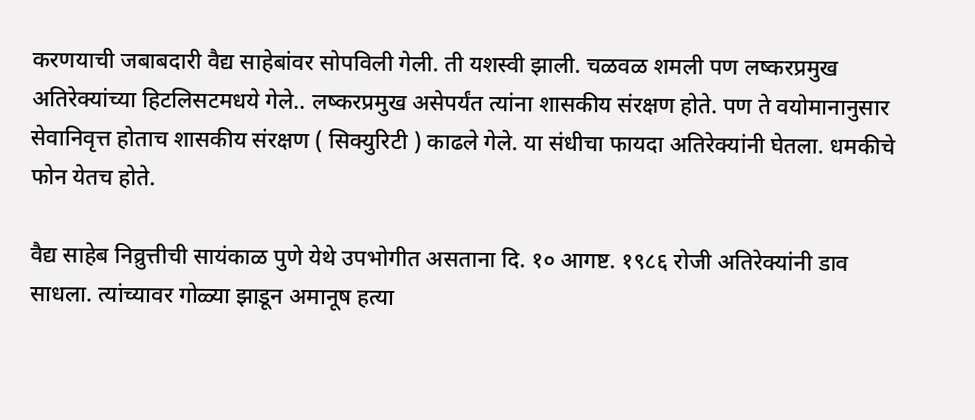करणयाची जबाबदारी वैद्य साहेबांवर सोपविली गेली. ती यशस्वी झाली. चळवळ शमली पण लष्करप्रमुख अतिरेक्यांच्या हिटलिसटमधये गेले.. लष्करप्रमुख असेपर्यंत त्यांना शासकीय संरक्षण होते. पण ते वयोमानानुसार सेवानिवृत्त होताच शासकीय संरक्षण ( सिक्युरिटी ) काढले गेले. या संधीचा फायदा अतिरेक्यांनी घेतला. धमकीचे फोन येतच होते.

वैद्य साहेब निव्रुत्तीची सायंकाळ पुणे येथे उपभोगीत असताना दि. १० आगष्ट. १९८६ रोजी अतिरेक्यांनी डाव साधला. त्यांच्यावर गोळ्या झाडून अमानूष हत्या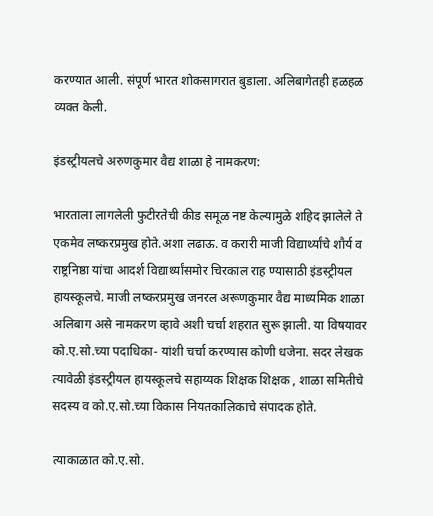करण्यात आली. संपूर्ण भारत शोकसागरात बुडाला. अलिबागेतही हळहळ व्यक्त केली.

इंडस्ट्रीयलचे अरुणकुमार वैद्य शाळा हे नामकरण:

भारताला लागलेली फुटीरतेची कीड समूळ नष्ट केल्यामुळे शहिद झालेले ते एकमेव लष्करप्रमुख होते.अशा लढाऊ. व करारी माजी विद्यार्थ्यांचे शौर्य व राष्ट्रनिष्ठा यांचा आदर्श विद्यार्थ्यांसमोर चिरकाल राह ण्यासाठी इंडस्ट्रीयल हायस्कूलचे. माजी लष्करप्रमुख जनरल अरूणकुमार वैद्य माध्यमिक शाळा अलिबाग असे नामकरण व्हावे अशी चर्चा शहरात सुरू झाली. या विषयावर को.ए.सो.च्या पदाधिका- यांशी चर्चा करण्यास कोणी धजेना. सदर लेखक त्यावेळी इंडस्ट्रीयल हायस्कूलचे सहाय्यक शिक्षक शिक्षक , शाळा समितीचे सदस्य व को.ए.सो.च्या विकास नियतकालिकाचे संपादक होते.

त्याकाळात को.ए.सो.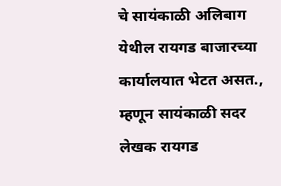चे सायंकाळी अलिबाग येथील रायगड बाजारच्या कार्यालयात भेटत असत., म्हणून सायंकाळी सदर लेखक रायगड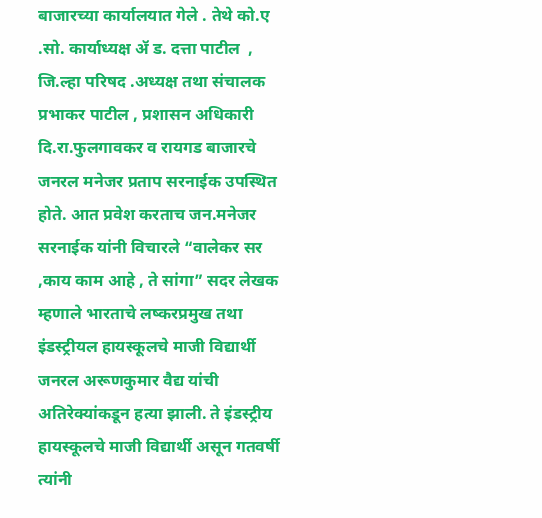बाजारच्या कार्यालयात गेले . तेथे को.ए‌ .सो. कार्याध्यक्ष ॲ ड. दत्ता पाटील ‌ , जि.ल्हा परिषद .अध्यक्ष तथा संचालक प्रभाकर पाटील , प्रशासन अधिकारी दि.रा.फुलगावकर व रायगड बाजारचे जनरल मनेजर प्रताप सरनाईक उपस्थित होते. आत प्रवेश करताच जन.मनेजर सरनाईक यांनी विचारले “वालेकर सर ,काय काम आहे , ते सांगा” सदर लेखक म्हणाले भारताचे लष्करप्रमुख तथा इंडस्ट्रीयल हायस्कूलचे माजी विद्यार्थी जनरल अरूणकुमार वैद्य यांची अतिरेक्यांकडून हत्या झाली. ते इंडस्ट्रीय हायस्कूलचे माजी विद्यार्थी असून गतवर्षी त्यांनी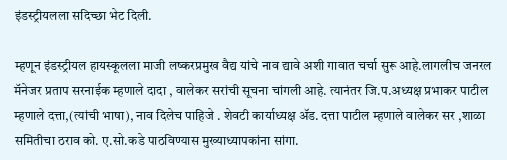इंडस्ट्रीयलला सदिच्छा भेट दिली.

म्हणून इंडस्ट्रीयल हायस्कूलला माजी लष्करप्रमुख वैद्य यांचे नाव द्यावे अशी गावात चर्चा सुरू आहे.लागलीच जनरल मॅनेजर प्रताप सरनाईक म्हणाले दादा , वालेकर सरांची सूचना चांगली आहे. त्यानंतर जि.प.अध्यक्ष प्रभाकर पाटील म्हणाले दत्ता,(त्यांची भाषा), नाव दिलेच पाहिजे ‌. शेवटी कार्याध्यक्ष ॲड. दत्ता पाटील म्हणाले वालेकर सर ,शाळा समितीचा ठराव को. ए.सो.कडे पाठविण्यास मुख्याध्यापकांना सांगा.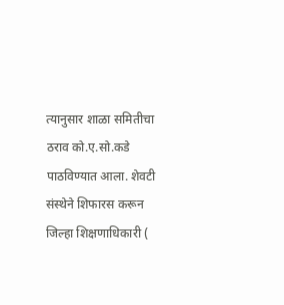त्यानुसार शाळा समितीचा ठराव को.ए.सो.कडे पाठविण्यात आला. शेवटी संस्थेने शिफारस करून जिल्हा शिक्षणाधिकारी (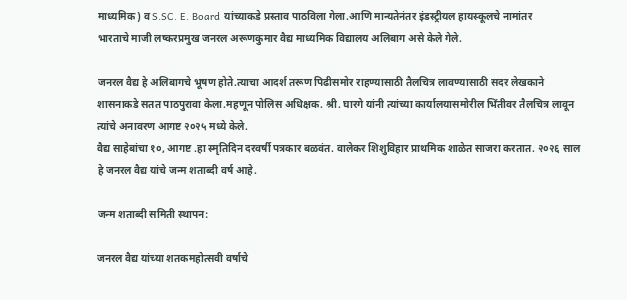माध्यमिक) व S.SC. E. Board यांच्याकडे प्रस्ताव पाठविला गेला.आणि मान्यतेनंतर इंडस्ट्रीयल हायस्कूलचे नामांतर
भारताचे माजी लष्करप्रमुख जनरल अरूणकुमार वैद्य माध्यमिक विद्यालय अलिबाग असे केले गेले.

जनरल वैद्य हे अलिबागचे भूषण होते.त्याचा आदर्श तरूण पिढीसमोर राहण्यासाठी तैलचित्र लावण्यासाठी सदर लेखकाने शासनाकडे सतत पाठपुरावा केला.महणून पोलिस अधिक्षक. श्री‌‌. घारगे यांनी त्यांच्या कार्यालयासमोरील भिंतीवर तैलचित्र लावून त्यांचे अनावरण आगष्ट २०२५ मध्ये केले.
वैद्य साहेबांचा १०, आगष्ट .हा स्मृतिदिन दरवर्षी पत्रकार बळवंत. वालेकर शिशुविहार प्राथमिक शाळेत साजरा करतात. २०२६ साल हे जनरल वैद्य यांचे जन्म शताब्दी वर्ष आहे.

जन्म शताब्दी समिती स्थापन:

जनरल वैद्य यांच्या शतकमहोत्सवी वर्षाचे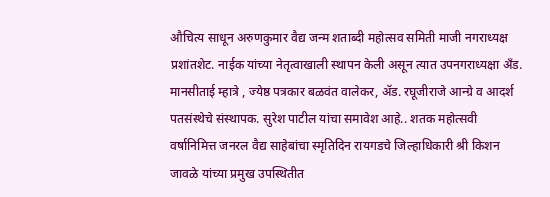औचित्य साधून अरुणकुमार वैद्य जन्म शताब्दी महोत्सव समिती माजी नगराध्यक्ष प्रशांतशेट. नाईक यांच्या नेतृत्वाखाली स्थापन केली असून त्यात उपनगराध्यक्षा अँड. मानसीताई म्हात्रे , ज्येष्ठ पत्रकार बळवंत वालेकर, ॲड. रघूजीराजे आन्ग्रे व आदर्श पतसंस्थेचे संस्थापक. सुरेश पाटील यांचा समावेश आहे.. शतक महोत्सवी वर्षानिमित्त जनरल वैद्य साहेबांचा स्मृतिदिन रायगडचे जिल्हाधिकारी श्री किशन जावळे यांच्या प्रमुख उपस्थितीत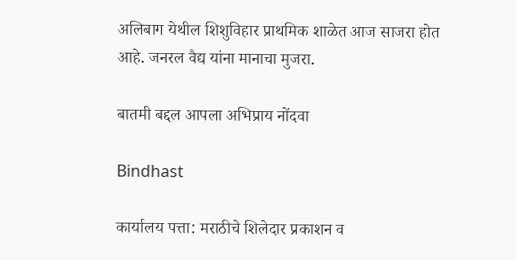अलिबाग येथील शिशुविहार प्राथमिक शाळेत आज साजरा होत आहे. जनरल वैद्य यांना मानाचा मुजरा.

बातमी बद्दल आपला अभिप्राय नोंदवा

Bindhast

कार्यालय पत्ता: मराठीचे शिलेदार प्रकाशन व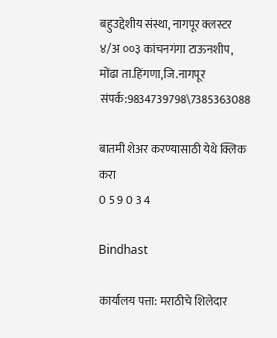बहुउद्देशीय संस्था, नागपूर क्लस्टर ४/अ ००३ कांचनगंगा टाऊनशीप, मोंढा ता.हिंगणा,जि.नागपूर संपर्क:9834739798\7385363088

बातमी शेअर करण्यासाठी येथे क्लिक करा
0 5 9 0 3 4

Bindhast

कार्यालय पत्ता: मराठीचे शिलेदार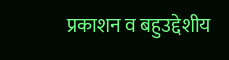प्रकाशन व बहुउद्देशीय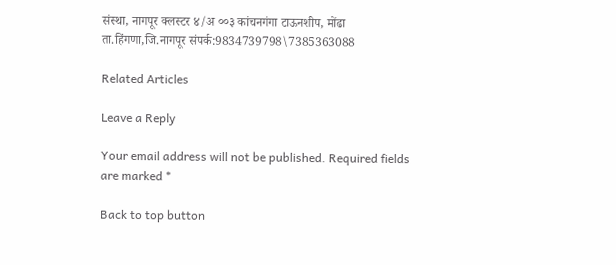संस्था, नागपूर क्लस्टर ४/अ ००३ कांचनगंगा टाऊनशीप, मोंढा ता.हिंगणा,जि.नागपूर संपर्क:9834739798\7385363088

Related Articles

Leave a Reply

Your email address will not be published. Required fields are marked *

Back to top button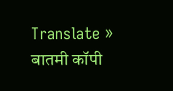Translate »
बातमी कॉपी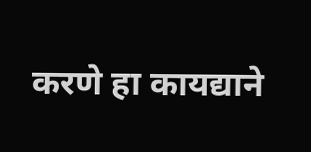करणे हा कायद्याने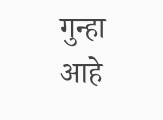गुन्हा आहे